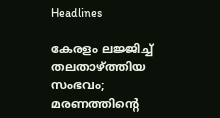Headlines

കേരളം ലജ്ജിച്ച് തലതാഴ്ത്തിയ സംഭവം; മരണത്തിന്റെ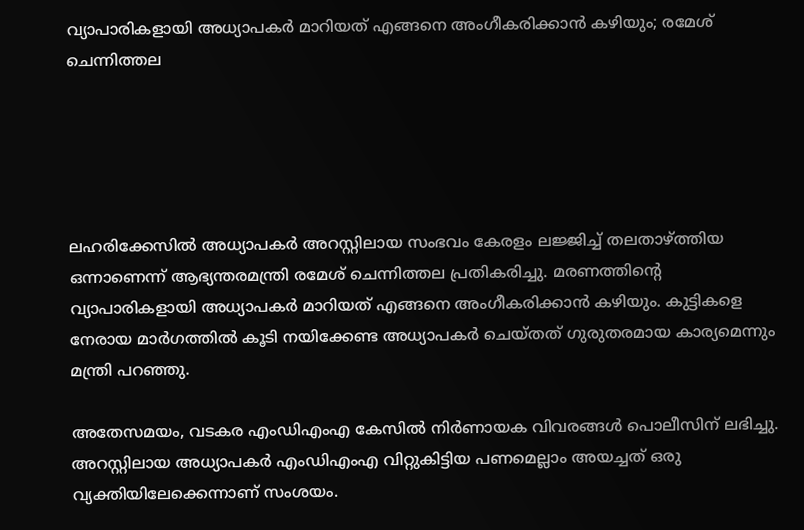വ്യാപാരികളായി അധ്യാപകര്‍ മാറിയത് എങ്ങനെ അംഗീകരിക്കാന്‍ കഴിയും; രമേശ് ചെന്നിത്തല





ലഹരിക്കേസില്‍ അധ്യാപകര്‍ അറസ്റ്റിലായ സംഭവം കേരളം ലജ്ജിച്ച് തലതാഴ്ത്തിയ ഒന്നാണെന്ന് ആഭ്യന്തരമന്ത്രി രമേശ് ചെന്നിത്തല പ്രതികരിച്ചു. മരണത്തിന്റെ വ്യാപാരികളായി അധ്യാപകര്‍ മാറിയത് എങ്ങനെ അംഗീകരിക്കാന്‍ കഴിയും. കുട്ടികളെ നേരായ മാര്‍ഗത്തില്‍ കൂടി നയിക്കേണ്ട അധ്യാപകര്‍ ചെയ്തത് ഗുരുതരമായ കാര്യമെന്നും മന്ത്രി പറഞ്ഞു.

അതേസമയം, വടകര എംഡിഎംഎ കേസില്‍ നിര്‍ണായക വിവരങ്ങള്‍ പൊലീസിന് ലഭിച്ചു. അറസ്റ്റിലായ അധ്യാപകര്‍ എംഡിഎംഎ വിറ്റുകിട്ടിയ പണമെല്ലാം അയച്ചത് ഒരു വ്യക്തിയിലേക്കെന്നാണ് സംശയം.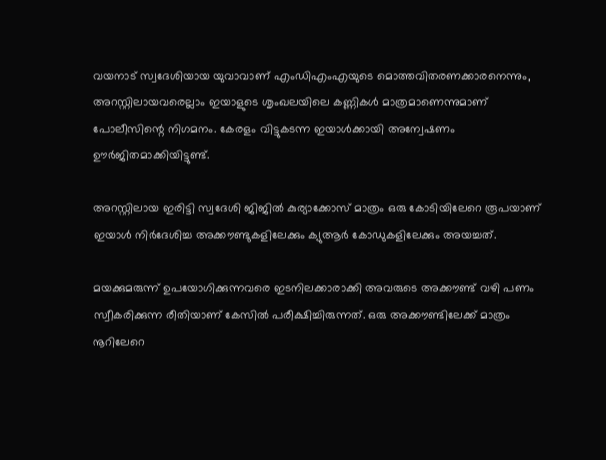വയനാട് സ്വദേശിയായ യുവാവാണ് എംഡിഎംഎയുടെ മൊത്തവിതരണക്കാരനെന്നും, അറസ്റ്റിലായവരെല്ലാം ഇയാളുടെ ശൃംഖലയിലെ കണ്ണികള്‍ മാത്രമാണെന്നുമാണ് പോലീസിന്റെ നിഗമനം. കേരളം വിട്ടുകടന്ന ഇയാള്‍ക്കായി അന്വേഷണം ഊര്‍ജിതമാക്കിയിട്ടുണ്ട്.

അറസ്റ്റിലായ ഇരിട്ടി സ്വദേശി ജിജില്‍ കുര്യാക്കോസ് മാത്രം ഒരു കോടിയിലേറെ രൂപയാണ് ഇയാള്‍ നിര്‍ദേശിച്ച അക്കൗണ്ടുകളിലേക്കും ക്യുആര്‍ കോഡുകളിലേക്കും അയച്ചത്.

മയക്കുമരുന്ന് ഉപയോഗിക്കുന്നവരെ ഇടനിലക്കാരാക്കി അവരുടെ അക്കൗണ്ട് വഴി പണം സ്വീകരിക്കുന്ന രീതിയാണ് കേസില്‍ പരീക്ഷിച്ചിരുന്നത്. ഒരു അക്കൗണ്ടിലേക്ക് മാത്രം നൂറിലേറെ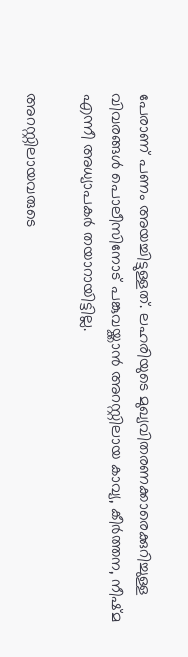പേരാണ് പണം അയച്ചിട്ടുള്ളത്. ലഹരിയുടെ മുഖ്യവിതരണക്കാരെക്കുറിച്ചുള്ള വിവരങ്ങള്‍ പൊലീസിനോട് പങ്കുവയ്ക്കാന്‍ അറസ്റ്റിലായ കാവ്യ, കീര്‍ത്തന, നീഷ്മ എന്നീ അധ്യാപകര്‍ തയാറായിട്ടില്ല.

അറസ്റ്റിലായവരുടെ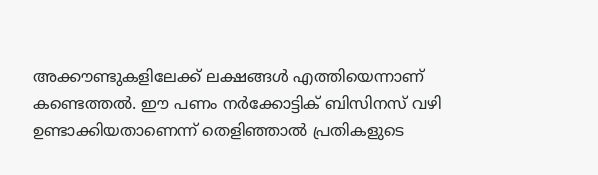അക്കൗണ്ടുകളിലേക്ക് ലക്ഷങ്ങള്‍ എത്തിയെന്നാണ് കണ്ടെത്തല്‍. ഈ പണം നര്‍ക്കോട്ടിക് ബിസിനസ് വഴി ഉണ്ടാക്കിയതാണെന്ന് തെളിഞ്ഞാല്‍ പ്രതികളുടെ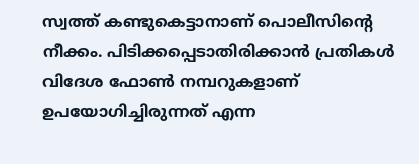സ്വത്ത് കണ്ടുകെട്ടാനാണ് പൊലീസിന്റെ നീക്കം. പിടിക്കപ്പെടാതിരിക്കാന്‍ പ്രതികള്‍ വിദേശ ഫോണ്‍ നമ്പറുകളാണ് ഉപയോഗിച്ചിരുന്നത് എന്ന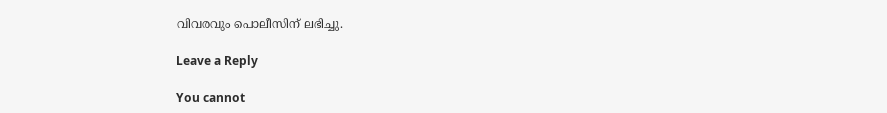വിവരവും പൊലീസിന് ലഭിച്ചു.

Leave a Reply

You cannot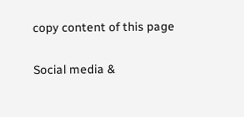copy content of this page

Social media &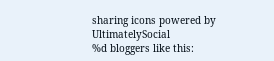sharing icons powered by UltimatelySocial
%d bloggers like this: